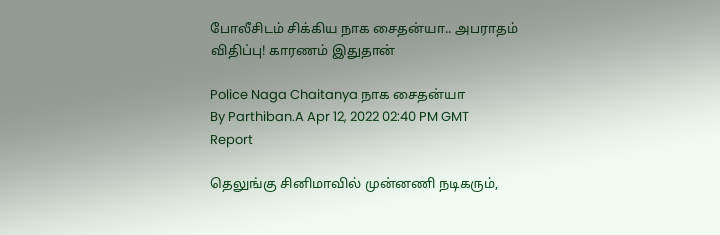போலீசிடம் சிக்கிய நாக சைதன்யா.. அபராதம் விதிப்பு! காரணம் இதுதான்

Police Naga Chaitanya நாக சைதன்யா
By Parthiban.A Apr 12, 2022 02:40 PM GMT
Report

தெலுங்கு சினிமாவில் முன்னணி நடிகரும்,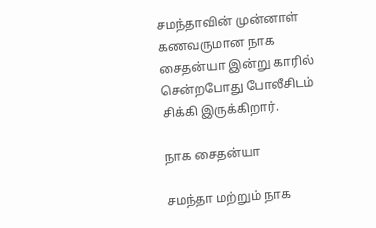சமந்தாவின் முன்னாள் கணவருமான நாக சைதன்யா இன்று காரில் சென்றபோது போலீசிடம் சிக்கி இருக்கிறார்.

நாக சைதன்யா

சமந்தா மற்றும் நாக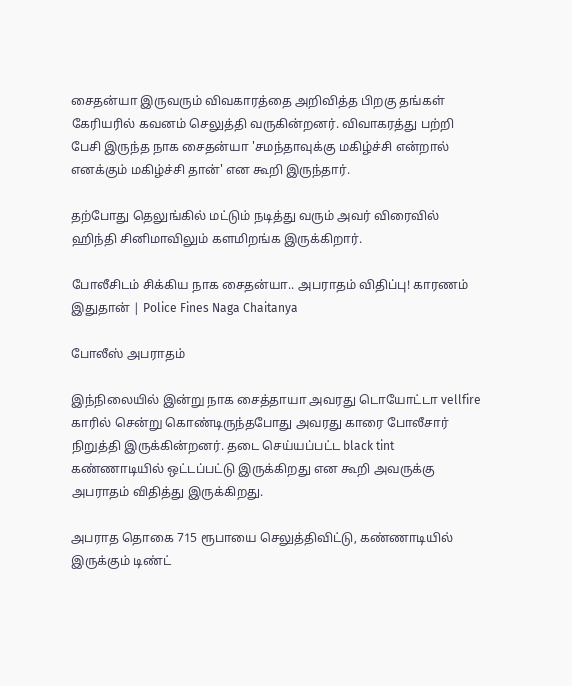சைதன்யா இருவரும் விவகாரத்தை அறிவித்த பிறகு தங்கள் கேரியரில் கவனம் செலுத்தி வருகின்றனர். விவாகரத்து பற்றி பேசி இருந்த நாக சைதன்யா 'சமந்தாவுக்கு மகிழ்ச்சி என்றால் எனக்கும் மகிழ்ச்சி தான்' என கூறி இருந்தார்.

தற்போது தெலுங்கில் மட்டும் நடித்து வரும் அவர் விரைவில் ஹிந்தி சினிமாவிலும் களமிறங்க இருக்கிறார்.

போலீசிடம் சிக்கிய நாக சைதன்யா.. அபராதம் விதிப்பு! காரணம் இதுதான் | Police Fines Naga Chaitanya

போலீஸ் அபராதம்

இந்நிலையில் இன்று நாக சைத்தாயா அவரது டொயோட்டா vellfire காரில் சென்று கொண்டிருந்தபோது அவரது காரை போலீசார் நிறுத்தி இருக்கின்றனர். தடை செய்யப்பட்ட black tint கண்ணாடியில் ஒட்டப்பட்டு இருக்கிறது என கூறி அவருக்கு அபராதம் விதித்து இருக்கிறது.

அபராத தொகை 715 ரூபாயை செலுத்திவிட்டு, கண்ணாடியில் இருக்கும் டிண்ட்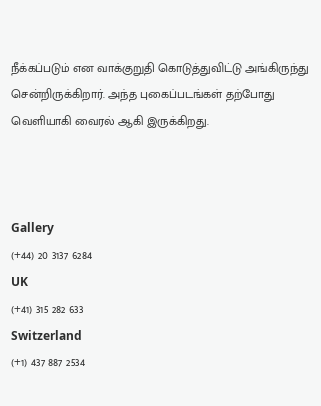நீக்கப்படும் என வாக்குறுதி கொடுத்துவிட்டு அங்கிருந்து சென்றிருக்கிறார். அந்த புகைப்படங்கள் தற்போது வெளியாகி வைரல் ஆகி இருக்கிறது.



Gallery
(+44) 20 3137 6284
UK
(+41) 315 282 633
Switzerland
(+1) 437 887 2534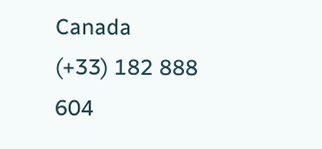Canada
(+33) 182 888 604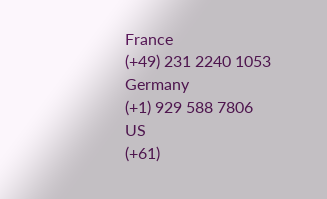France
(+49) 231 2240 1053
Germany
(+1) 929 588 7806
US
(+61)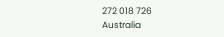272 018 726
Australia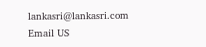lankasri@lankasri.com
Email US